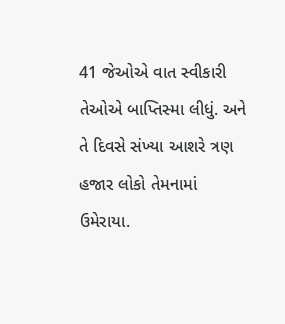41 જેઓએ વાત સ્વીકારી તેઓએ બાપ્તિસ્મા લીધું. અને તે દિવસે સંખ્યા આશરે ત્રણ હજાર લોકો તેમનામાં ઉમેરાયા.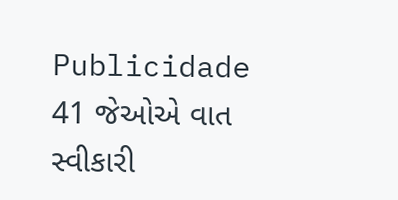Publicidade
41 જેઓએ વાત સ્વીકારી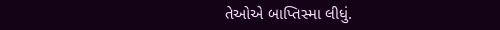તેઓએ બાપ્તિસ્મા લીધું.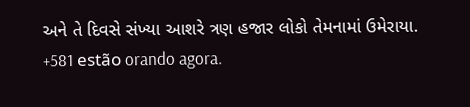અને તે દિવસે સંખ્યા આશરે ત્રણ હજાર લોકો તેમનામાં ઉમેરાયા.
+581 estão orando agora.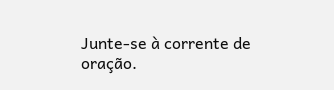Junte-se à corrente de oração.